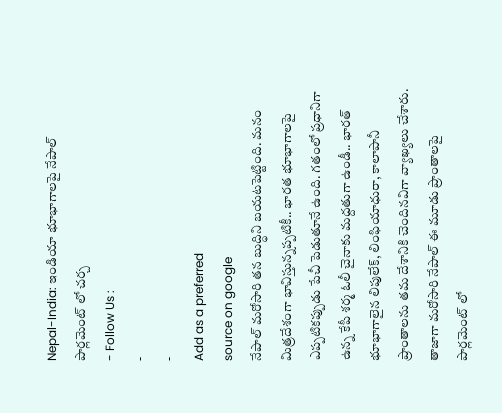Nepal-India: ఇండియా భూభాగాలపై నేపాల్ పార్లమెంట్ లో చర్చ
- Follow Us :
-
-
Add as a preferred
source on google
నేపాల్ మరోసారి తన బుద్ధిని బయటపెట్టింది. మనం మిత్రదేశంగా భావిస్తున్నప్పటికీ.. భారత భూభాగాలపై ఎప్పటికప్పుడు పేచీ పెడుతూనే ఉంది. గతంలో ప్రధానిగా ఉన్న కేపీ శర్మ ఓలీ చైనాకు మద్దతుగా ఉండీ.. భారత్ భూభాగాలైన లిపులేక్, లింఫియాధురా, కాలాపానీ ప్రాంతాలను తమ దేశానికి చెందినవిగా వ్యాఖ్యలు చేశారు.
తాజాగా మరోసారి నేపాల్ ఈ మూడు ప్రాంతాలపై పార్లమెంట్ లో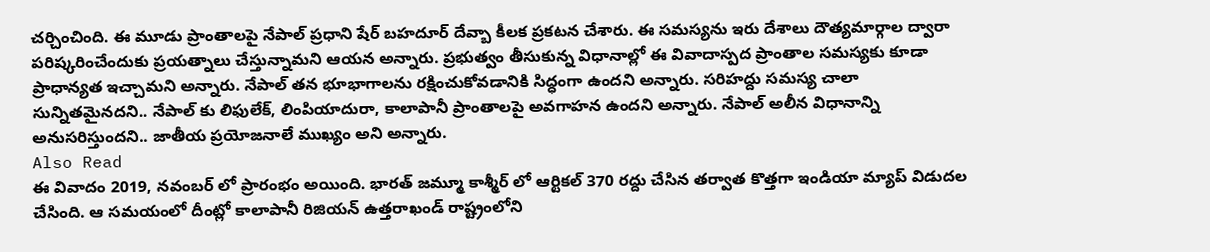చర్చించింది. ఈ మూడు ప్రాంతాలపై నేపాల్ ప్రధాని షేర్ బహదూర్ దేవ్బా కీలక ప్రకటన చేశారు. ఈ సమస్యను ఇరు దేశాలు దౌత్యమార్గాల ద్వారా పరిష్కరించేందుకు ప్రయత్నాలు చేస్తున్నామని ఆయన అన్నారు. ప్రభుత్వం తీసుకున్న విధానాల్లో ఈ వివాదాస్పద ప్రాంతాల సమస్యకు కూడా ప్రాధాన్యత ఇచ్చామని అన్నారు. నేపాల్ తన భూభాగాలను రక్షించుకోవడానికి సిద్ధంగా ఉందని అన్నారు. సరిహద్దు సమస్య చాలా సున్నితమైనదని.. నేపాల్ కు లిఫులేక్, లింపియాదురా, కాలాపానీ ప్రాంతాలపై అవగాహన ఉందని అన్నారు. నేపాల్ అలీన విధానాన్ని అనుసరిస్తుందని.. జాతీయ ప్రయోజనాలే ముఖ్యం అని అన్నారు.
Also Read
ఈ వివాదం 2019, నవంబర్ లో ప్రారంభం అయింది. భారత్ జమ్మూ కాశ్మీర్ లో ఆర్టికల్ 370 రద్దు చేసిన తర్వాత కొత్తగా ఇండియా మ్యాప్ విడుదల చేసింది. ఆ సమయంలో దీంట్లో కాలాపానీ రిజియన్ ఉత్తరాఖండ్ రాష్ట్రంలోని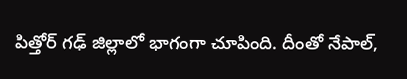పిత్తోర్ గఢ్ జిల్లాలో భాగంగా చూపింది. దీంతో నేపాల్,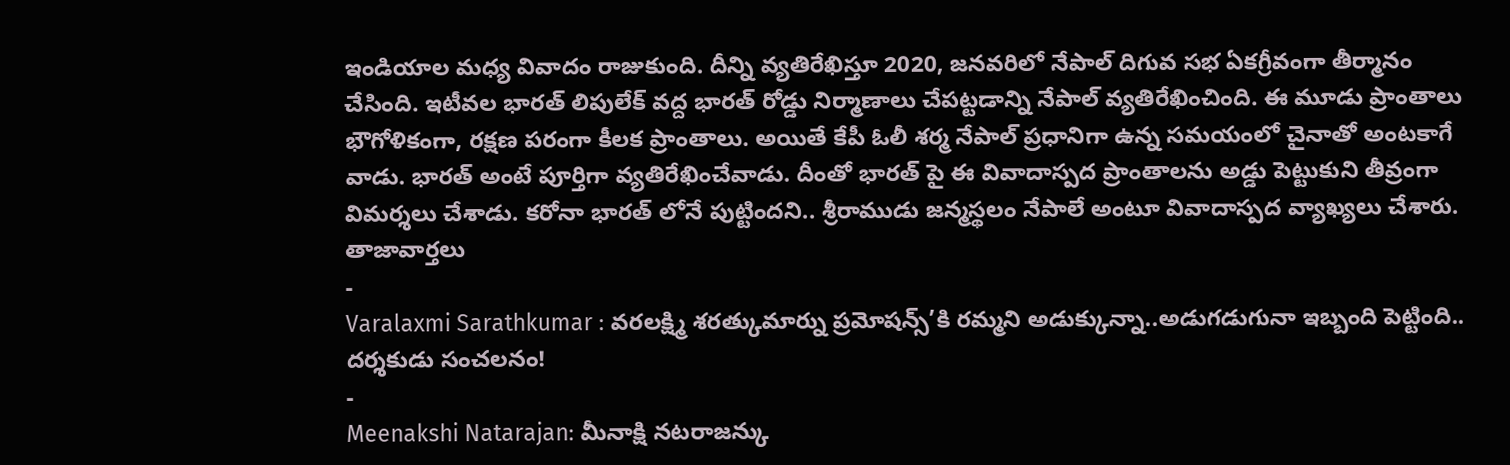ఇండియాల మధ్య వివాదం రాజుకుంది. దీన్ని వ్యతిరేఖిస్తూ 2020, జనవరిలో నేపాల్ దిగువ సభ ఏకగ్రీవంగా తీర్మానం చేసింది. ఇటీవల భారత్ లిపులేక్ వద్ద భారత్ రోడ్డు నిర్మాణాలు చేపట్టడాన్ని నేపాల్ వ్యతిరేఖించింది. ఈ మూడు ప్రాంతాలు భౌగోళికంగా, రక్షణ పరంగా కీలక ప్రాంతాలు. అయితే కేపీ ఓలీ శర్మ నేపాల్ ప్రధానిగా ఉన్న సమయంలో చైనాతో అంటకాగే వాడు. భారత్ అంటే పూర్తిగా వ్యతిరేఖించేవాడు. దీంతో భారత్ పై ఈ వివాదాస్పద ప్రాంతాలను అడ్డు పెట్టుకుని తీవ్రంగా విమర్శలు చేశాడు. కరోనా భారత్ లోనే పుట్టిందని.. శ్రీరాముడు జన్మస్థలం నేపాలే అంటూ వివాదాస్పద వ్యాఖ్యలు చేశారు.
తాజావార్తలు
-
Varalaxmi Sarathkumar : వరలక్ష్మి శరత్కుమార్ను ప్రమోషన్స్’కి రమ్మని అడుక్కున్నా..అడుగడుగునా ఇబ్బంది పెట్టింది.. దర్శకుడు సంచలనం!
-
Meenakshi Natarajan: మీనాక్షి నటరాజన్కు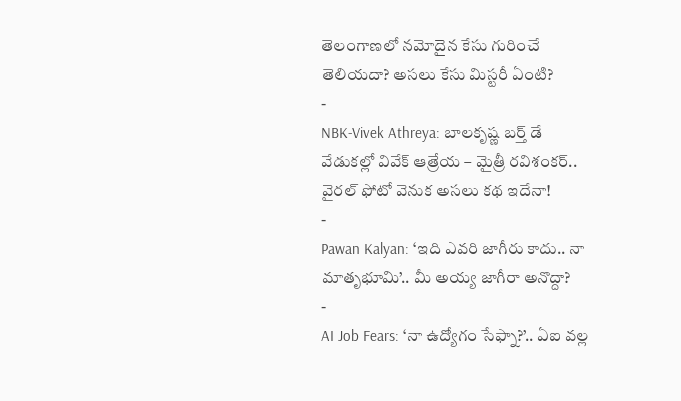తెలంగాణలో నమోదైన కేసు గురించే తెలియదా? అసలు కేసు మిస్టరీ ఏంటి?
-
NBK-Vivek Athreya: బాలకృష్ణ బర్త్ డే వేడుకల్లో వివేక్ ఆత్రేయ – మైత్రీ రవిశంకర్.. వైరల్ ఫోటో వెనుక అసలు కథ ఇదేనా!
-
Pawan Kalyan: ‘ఇది ఎవరి జాగీరు కాదు.. నా మాతృభూమి’.. మీ అయ్య జాగీరా అనొద్దా?
-
AI Job Fears: ‘నా ఉద్యోగం సేఫ్నా?’.. ఏఐ వల్ల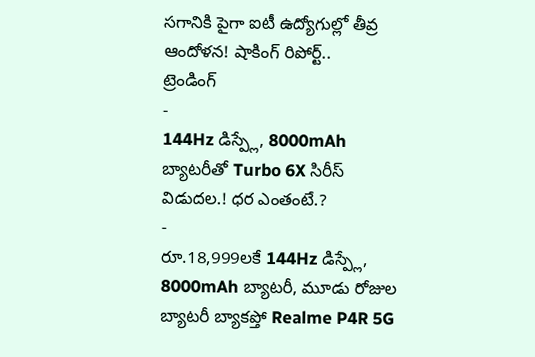సగానికి పైగా ఐటీ ఉద్యోగుల్లో తీవ్ర ఆందోళన! షాకింగ్ రిపోర్ట్..
ట్రెండింగ్
-
144Hz డిస్ప్లే, 8000mAh బ్యాటరీతో Turbo 6X సిరీస్ విడుదల.! ధర ఎంతంటే.?
-
రూ.18,999లకే 144Hz డిస్ప్లే, 8000mAh బ్యాటరీ, మూడు రోజుల బ్యాటరీ బ్యాకప్తో Realme P4R 5G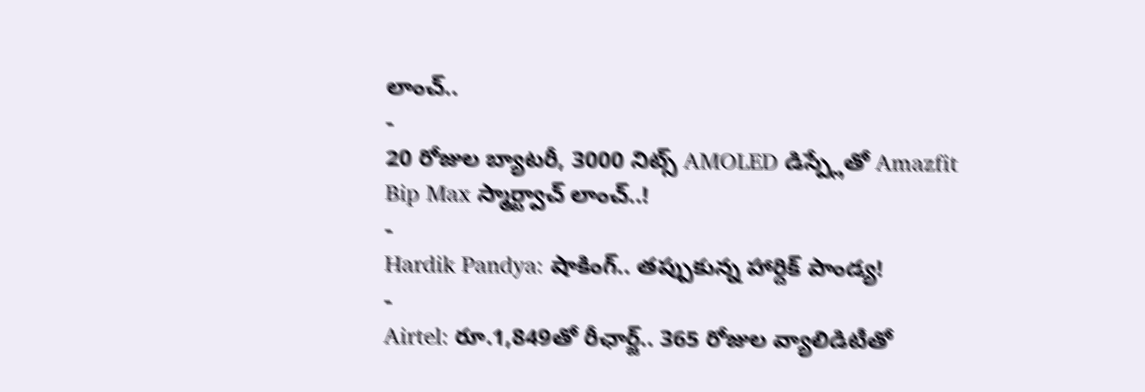లాంచ్..
-
20 రోజుల బ్యాటరీ, 3000 నిట్స్ AMOLED డిస్ప్లేతో Amazfit Bip Max స్మార్ట్వాచ్ లాంచ్..!
-
Hardik Pandya: షాకింగ్.. తప్పుకున్న హార్దిక్ పాండ్య!
-
Airtel: రూ.1,849తో రీఛార్జ్.. 365 రోజుల వ్యాలిడిటీతో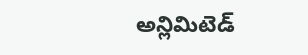అన్లిమిటెడ్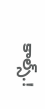కాల్స్.!